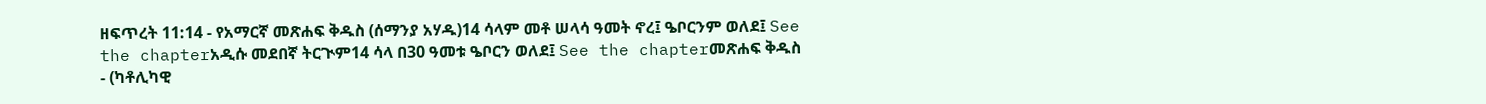ዘፍጥረት 11:14 - የአማርኛ መጽሐፍ ቅዱስ (ሰማንያ አሃዱ)14 ሳላም መቶ ሠላሳ ዓመት ኖረ፤ ዔቦርንም ወለደ፤ See the chapterአዲሱ መደበኛ ትርጒም14 ሳላ በ30 ዓመቱ ዔቦርን ወለደ፤ See the chapterመጽሐፍ ቅዱስ - (ካቶሊካዊ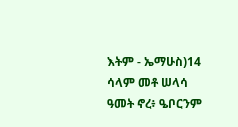እትም - ኤማሁስ)14 ሳላም መቶ ሠላሳ ዓመት ኖረ፥ ዔቦርንም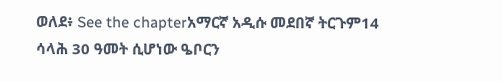ወለደ፥ See the chapterአማርኛ አዲሱ መደበኛ ትርጉም14 ሳላሕ 30 ዓመት ሲሆነው ዔቦርን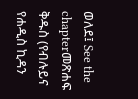ወለደ፤ See the chapterመጽሐፍ ቅዱስ (የብሉይና የሐዲስ ኪዳን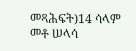መጻሕፍት)14 ሳላም መቶ ሠላሳ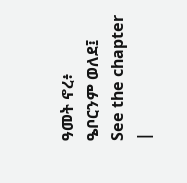ዓመት ኖረ፥ ዔቦርንም ወለደ፤ See the chapter |